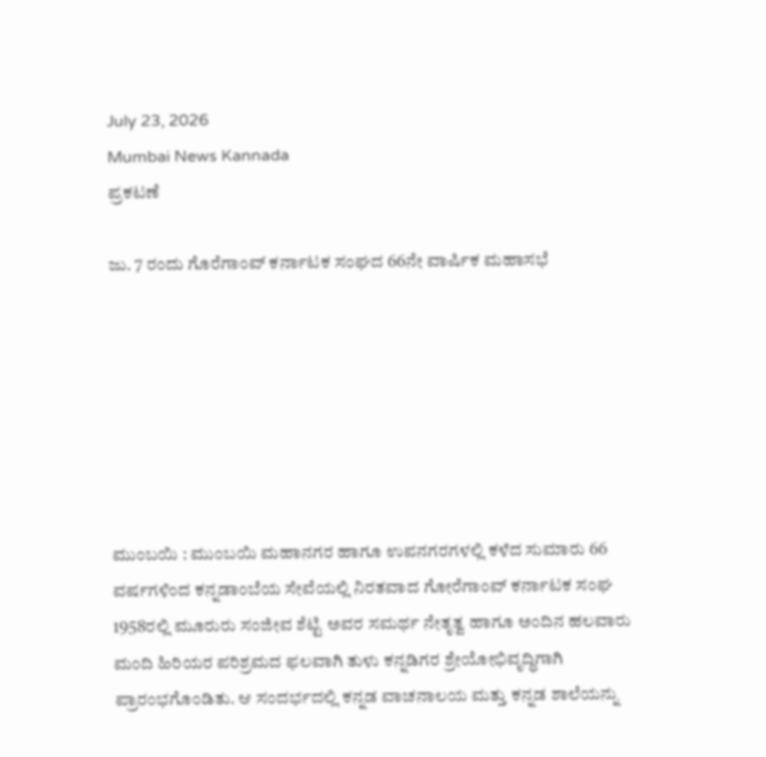July 23, 2026
Mumbai News Kannada
ಪ್ರಕಟಣೆ

ಜು. 7 ರಂದು ಗೊರೆಗಾಂವ್ ಕರ್ನಾಟಕ ಸಂಘದ 66ನೇ ವಾರ್ಷಿಕ ಮಹಾಸಭೆ







ಮುಂಬಯಿ : ಮುಂಬಯಿ ಮಹಾನಗರ ಹಾಗೂ ಉಪನಗರಗಳಲ್ಲಿ ಕಳೆದ ಸುಮಾರು 66 ವರ್ಷಗಳಿಂದ ಕನ್ನಡಾಂಬೆಯ ಸೇವೆಯಲ್ಲಿ ನಿರತವಾದ ಗೋರೆಗಾಂವ್ ಕರ್ನಾಟಕ ಸಂಘ 1958ರಲ್ಲಿ ಮೂರುರು ಸಂಜೀವ ಶೆಟ್ಟಿ ಅವರ ಸಮರ್ಥ ನೇತೃತ್ವ ಹಾಗೂ ಅಂದಿನ ಹಲವಾರು ಮಂದಿ ಹಿರಿಯರ ಪರಿಶ್ರಮದ ಫಲವಾಗಿ ತುಳು ಕನ್ನಡಿಗರ ಶ್ರೇಯೋಭಿವೃದ್ಧಿಗಾಗಿ ಪ್ರಾರಂಭಗೊಂಡಿತು. ಆ ಸಂದರ್ಭದಲ್ಲಿ ಕನ್ನಡ ವಾಚನಾಲಯ ಮತ್ತು ಕನ್ನಡ ಶಾಲೆಯನ್ನು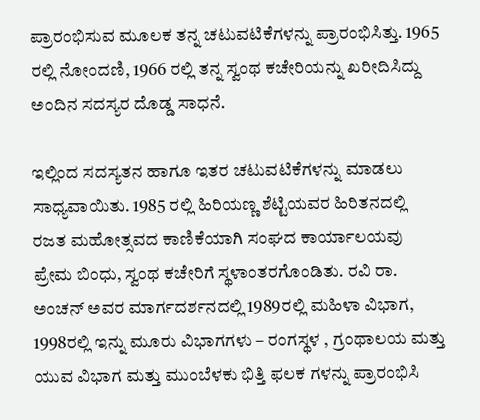ಪ್ರಾರಂಭಿಸುವ ಮೂಲಕ ತನ್ನ ಚಟುವಟಿಕೆಗಳನ್ನು ಪ್ರಾರಂಭಿಸಿತ್ತು. 1965 ರಲ್ಲಿ ನೋಂದಣಿ, 1966 ರಲ್ಲಿ ತನ್ನ ಸ್ವಂಥ ಕಚೇರಿಯನ್ನು ಖರೀದಿಸಿದ್ದು ಅಂದಿನ ಸದಸ್ಯರ ದೊಡ್ಡ ಸಾಧನೆ.

ಇಲ್ಲಿಂದ ಸದಸ್ಯತನ ಹಾಗೂ ಇತರ ಚಟುವಟಿಕೆಗಳನ್ನು ಮಾಡಲು ಸಾಧ್ಯವಾಯಿತು. 1985 ರಲ್ಲಿ ಹಿರಿಯಣ್ಣ ಶೆಟ್ಟಿಯವರ ಹಿರಿತನದಲ್ಲಿ ರಜತ ಮಹೋತ್ಸವದ ಕಾಣಿಕೆಯಾಗಿ ಸಂಘದ ಕಾರ್ಯಾಲಯವು ಪ್ರೇಮ ಬಿಂಧು, ಸ್ವಂಥ ಕಚೇರಿಗೆ ಸ್ಥಳಾಂತರಗೊಂಡಿತು. ರವಿ ರಾ. ಅಂಚನ್ ಅವರ ಮಾರ್ಗದರ್ಶನದಲ್ಲಿ 1989ರಲ್ಲಿ ಮಹಿಳಾ ವಿಭಾಗ, 1998ರಲ್ಲಿ ಇನ್ನು ಮೂರು ವಿಭಾಗಗಳು – ರಂಗಸ್ಥಳ , ಗ್ರಂಥಾಲಯ ಮತ್ತು ಯುವ ವಿಭಾಗ ಮತ್ತು ಮುಂಬೆಳಕು ಭಿತ್ತಿ ಫಲಕ ಗಳನ್ನು ಪ್ರಾರಂಭಿಸಿ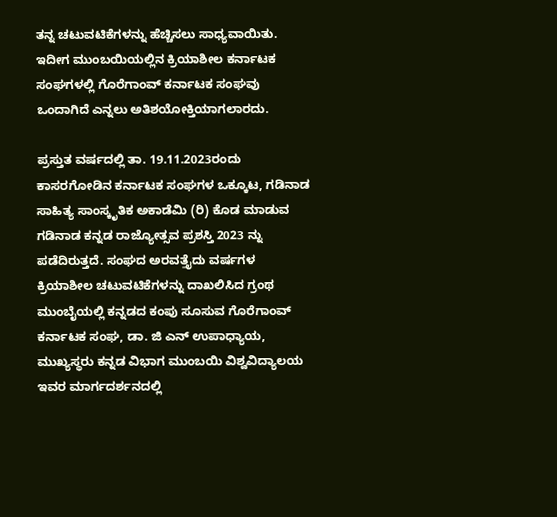ತನ್ನ ಚಟುವಟಿಕೆಗಳನ್ನು ಹೆಚ್ಚಿಸಲು ಸಾಧ್ಯವಾಯಿತು. ಇದೀಗ ಮುಂಬಯಿಯಲ್ಲಿನ ಕ್ರಿಯಾಶೀಲ ಕರ್ನಾಟಕ ಸಂಘಗಳಲ್ಲಿ ಗೊರೆಗಾಂವ್ ಕರ್ನಾಟಕ ಸಂಘವು ಒಂದಾಗಿದೆ ಎನ್ನಲು ಅತಿಶಯೋಕ್ತಿಯಾಗಲಾರದು.

ಪ್ರಸ್ತುತ ವರ್ಷದಲ್ಲಿ ತಾ. 19.11.2023ರಂದು ಕಾಸರಗೋಡಿನ ಕರ್ನಾಟಕ ಸಂಘಗಳ ಒಕ್ಕೂಟ, ಗಡಿನಾಡ ಸಾಹಿತ್ಯ ಸಾಂಸ್ಕೃತಿಕ ಅಕಾಡೆಮಿ (ರಿ) ಕೊಡ ಮಾಡುವ ಗಡಿನಾಡ ಕನ್ನಡ ರಾಜ್ಯೋತ್ಸವ ಪ್ರಶಸ್ತಿ 2023 ನ್ನು ಪಡೆದಿರುತ್ತದೆ. ಸಂಘದ ಅರವತ್ತೈದು ವರ್ಷಗಳ ಕ್ರಿಯಾಶೀಲ ಚಟುವಟಿಕೆಗಳನ್ನು ದಾಖಲಿಸಿದ ಗ್ರಂಥ ಮುಂಬೈಯಲ್ಲಿ ಕನ್ನಡದ ಕಂಪು ಸೂಸುವ ಗೊರೆಗಾಂವ್ ಕರ್ನಾಟಕ ಸಂಘ, ಡಾ. ಜಿ ಎನ್ ಉಪಾಧ್ಯಾಯ, ಮುಖ್ಯಸ್ಥರು ಕನ್ನಡ ವಿಭಾಗ ಮುಂಬಯಿ ವಿಶ್ವವಿದ್ಯಾಲಯ ಇವರ ಮಾರ್ಗದರ್ಶನದಲ್ಲಿ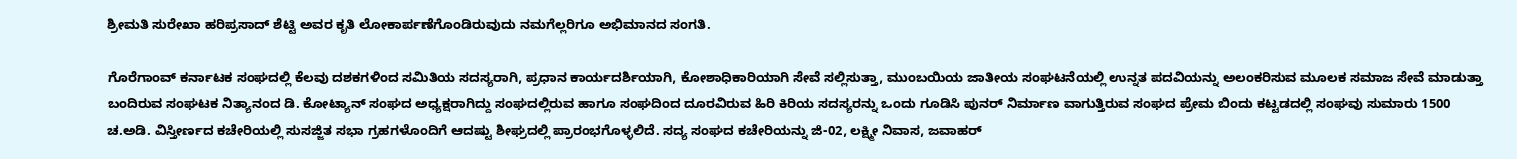ಶ್ರೀಮತಿ ಸುರೇಖಾ ಹರಿಪ್ರಸಾದ್ ಶೆಟ್ಟಿ ಅವರ ಕೃತಿ ಲೋಕಾರ್ಪಣೆಗೊಂಡಿರುವುದು ನಮಗೆಲ್ಲರಿಗೂ ಅಭಿಮಾನದ ಸಂಗತಿ.

ಗೊರೆಗಾಂವ್ ಕರ್ನಾಟಕ ಸಂಘದಲ್ಲಿ ಕೆಲವು ದಶಕಗಳಿಂದ ಸಮಿತಿಯ ಸದಸ್ಯರಾಗಿ, ಪ್ರಧಾನ ಕಾರ್ಯದರ್ಶಿಯಾಗಿ, ಕೋಶಾಧಿಕಾರಿಯಾಗಿ ಸೇವೆ ಸಲ್ಲಿಸುತ್ತಾ, ಮುಂಬಯಿಯ ಜಾತೀಯ ಸಂಘಟನೆಯಲ್ಲಿ ಉನ್ನತ ಪದವಿಯನ್ನು ಅಲಂಕರಿಸುವ ಮೂಲಕ ಸಮಾಜ ಸೇವೆ ಮಾಡುತ್ತಾ ಬಂದಿರುವ ಸಂಘಟಕ ನಿತ್ಯಾನಂದ ಡಿ. ಕೋಟ್ಯಾನ್ ಸಂಘದ ಅಧ್ಯಕ್ಷರಾಗಿದ್ದು ಸಂಘದಲ್ಲಿರುವ ಹಾಗೂ ಸಂಘದಿಂದ ದೂರವಿರುವ ಹಿರಿ ಕಿರಿಯ ಸದಸ್ಯರನ್ನು ಒಂದು ಗೂಡಿಸಿ ಪುನರ್ ನಿರ್ಮಾಣ ವಾಗುತ್ತಿರುವ ಸಂಘದ ಪ್ರೇಮ ಬಿಂದು ಕಟ್ಟಡದಲ್ಲಿ ಸಂಘವು ಸುಮಾರು 1500 ಚ.ಅಡಿ. ವಿಸ್ತೀರ್ಣದ ಕಚೇರಿಯಲ್ಲಿ ಸುಸಜ್ಜಿತ ಸಭಾ ಗ್ರಹಗಳೊಂದಿಗೆ ಆದಷ್ಟು ಶೀಘ್ರದಲ್ಲಿ ಪ್ರಾರಂಭಗೊಳ್ಳಲಿದೆ. ಸದ್ಯ ಸಂಘದ ಕಚೇರಿಯನ್ನು ಜಿ-02, ಲಕ್ಷ್ಮೀ ನಿವಾಸ, ಜವಾಹರ್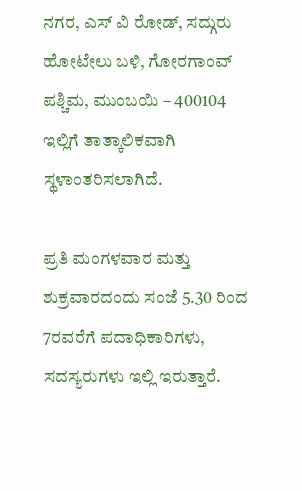ನಗರ, ಎಸ್ ವಿ ರೋಡ್, ಸದ್ಗುರು ಹೋಟೇಲು ಬಳಿ, ಗೋರಗಾಂವ್ ಪಶ್ಚಿಮ, ಮುಂಬಯಿ – 400104 ಇಲ್ಲಿಗೆ ತಾತ್ಕಾಲಿಕವಾಗಿ ಸ್ಥಳಾಂತರಿಸಲಾಗಿದೆ.

ಪ್ರತಿ ಮಂಗಳವಾರ ಮತ್ತು ಶುಕ್ರವಾರದಂದು ಸಂಜೆ 5.30 ರಿಂದ 7ರವರೆಗೆ ಪದಾಧಿಕಾರಿಗಳು, ಸದಸ್ಯರುಗಳು ಇಲ್ಲಿ ಇರುತ್ತಾರೆ.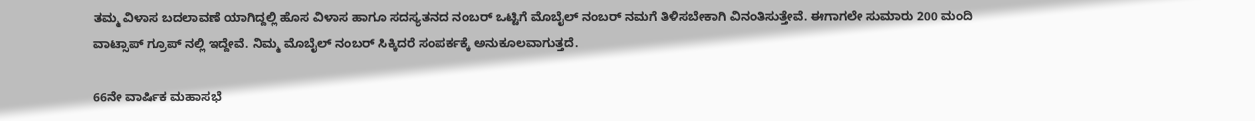ತಮ್ಮ ವಿಳಾಸ ಬದಲಾವಣೆ ಯಾಗಿದ್ದಲ್ಲಿ ಹೊಸ ವಿಳಾಸ ಹಾಗೂ ಸದಸ್ಯತನದ ನಂಬರ್ ಒಟ್ಟಿಗೆ ಮೊಬೈಲ್ ನಂಬರ್ ನಮಗೆ ತಿಳಿಸಬೇಕಾಗಿ ವಿನಂತಿಸುತ್ತೇವೆ. ಈಗಾಗಲೇ ಸುಮಾರು 200 ಮಂದಿ ವಾಟ್ಸಾಪ್ ಗ್ರೂಪ್ ನಲ್ಲಿ ಇದ್ದೇವೆ. ನಿಮ್ಮ ಮೊಬೈಲ್ ನಂಬರ್ ಸಿಕ್ಕಿದರೆ ಸಂಪರ್ಕಕ್ಕೆ ಅನುಕೂಲವಾಗುತ್ತದೆ.

66ನೇ ವಾರ್ಷಿಕ ಮಹಾಸಭೆ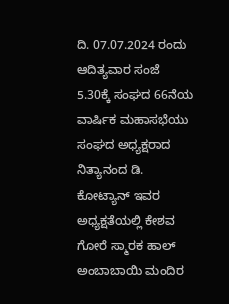ದಿ. 07.07.2024 ರಂದು ಆದಿತ್ಯವಾರ ಸಂಜೆ 5.30ಕ್ಕೆ ಸಂಘದ 66ನೆಯ ವಾರ್ಷಿಕ ಮಹಾಸಭೆಯು ಸಂಘದ ಅಧ್ಯಕ್ಷರಾದ ನಿತ್ಯಾನಂದ ಡಿ. ಕೋಟ್ಯಾನ್ ಇವರ ಅಧ್ಯಕ್ಷತೆಯಲ್ಲಿ ಕೇಶವ ಗೋರೆ ಸ್ಮಾರಕ ಹಾಲ್ ಅಂಬಾಬಾಯಿ ಮಂದಿರ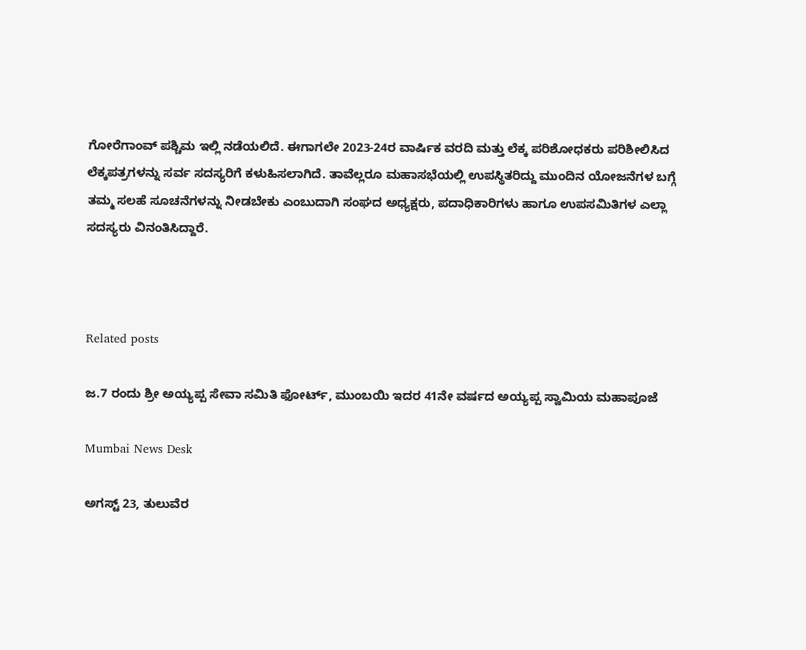ಗೋರೆಗಾಂವ್ ಪಶ್ಚಿಮ ಇಲ್ಲಿ ನಡೆಯಲಿದೆ. ಈಗಾಗಲೇ 2023-24ರ ವಾರ್ಷಿಕ ವರದಿ ಮತ್ತು ಲೆಕ್ಕ ಪರಿಶೋಧಕರು ಪರಿಶೀಲಿಸಿದ ಲೆಕ್ಕಪತ್ರಗಳನ್ನು ಸರ್ವ ಸದಸ್ಯರಿಗೆ ಕಳುಹಿಸಲಾಗಿದೆ. ತಾವೆಲ್ಲರೂ ಮಹಾಸಭೆಯಲ್ಲಿ ಉಪಸ್ಥಿತರಿದ್ದು ಮುಂದಿನ ಯೋಜನೆಗಳ ಬಗ್ಗೆ ತಮ್ಮ ಸಲಹೆ ಸೂಚನೆಗಳನ್ನು ನೀಡಬೇಕು ಎಂಬುದಾಗಿ ಸಂಘದ ಅಧ್ಯಕ್ಷರು, ಪದಾಧಿಕಾರಿಗಳು ಹಾಗೂ ಉಪಸಮಿತಿಗಳ ಎಲ್ಲಾ ಸದಸ್ಯರು ವಿನಂತಿಸಿದ್ದಾರೆ.



Related posts

ಜ.7 ರಂದು ಶ್ರೀ ಅಯ್ಯಪ್ಪ ಸೇವಾ ಸಮಿತಿ ಫೋರ್ಟ್, ಮುಂಬಯಿ ಇದರ 41ನೇ ವರ್ಷದ ಅಯ್ಯಪ್ಪ ಸ್ವಾಮಿಯ ಮಹಾಪೂಜೆ

Mumbai News Desk

ಅಗಸ್ಟ್ 23, ತುಲುವೆರ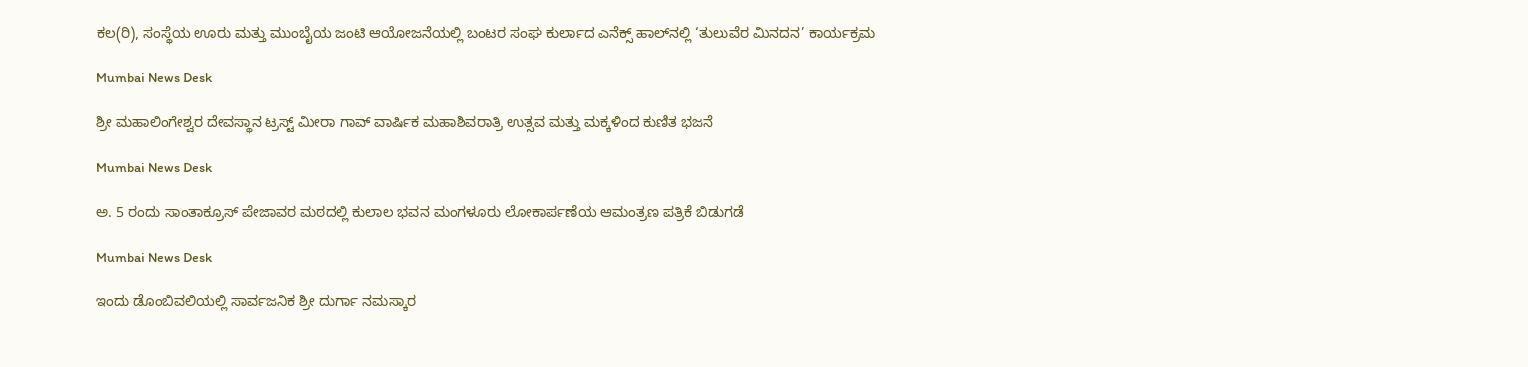ಕಲ(ರಿ), ಸಂಸ್ಥೆಯ ಊರು ಮತ್ತು ಮುಂಬೈಯ ಜಂಟಿ ಆಯೋಜನೆಯಲ್ಲಿ ಬಂಟರ ಸಂಘ ಕುರ್ಲಾದ ಎನೆಕ್ಸ್ ಹಾಲ್‌ನಲ್ಲಿ ‘ತುಲುವೆರ ಮಿನದನ’ ಕಾರ್ಯಕ್ರಮ

Mumbai News Desk

ಶ್ರೀ ಮಹಾಲಿಂಗೇಶ್ವರ ದೇವಸ್ಥಾನ ಟ್ರಸ್ಟ್ ಮೀರಾ ಗಾವ್ ವಾರ್ಷಿಕ ಮಹಾಶಿವರಾತ್ರಿ ಉತ್ಸವ ಮತ್ತು ಮಕ್ಕಳಿಂದ ಕುಣಿತ ಭಜನೆ

Mumbai News Desk

ಅ. 5 ರಂದು ಸಾಂತಾಕ್ರೂಸ್ ಪೇಜಾವರ ಮಠದಲ್ಲಿ ಕುಲಾಲ ಭವನ ಮಂಗಳೂರು ಲೋಕಾರ್ಪಣೆಯ ಆಮಂತ್ರಣ ಪತ್ರಿಕೆ ಬಿಡುಗಡೆ

Mumbai News Desk

ಇಂದು ಡೊಂಬಿವಲಿಯಲ್ಲಿ ಸಾರ್ವಜನಿಕ ಶ್ರೀ ದುರ್ಗಾ ನಮಸ್ಕಾರ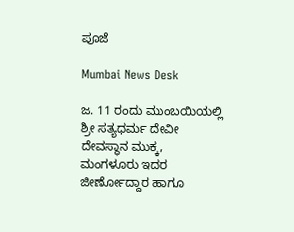ಪೂಜೆ

Mumbai News Desk

ಜ. 11 ರಂದು ಮುಂಬಯಿಯಲ್ಲಿ ಶ್ರೀ ಸತ್ಯಧರ್ಮ ದೇವೀ ದೇವಸ್ಥಾನ ಮುಕ್ಕ, ಮಂಗಳೂರು ಇದರ ಜೀರ್ಣೋದ್ದಾರ ಹಾಗೂ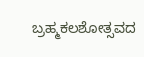ಬ್ರಹ್ಮಕಲಶೋತ್ಸವದ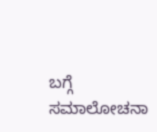ಬಗ್ಗೆ ಸಮಾಲೋಚನಾ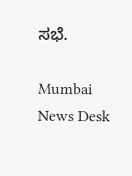ಸಭೆ.

Mumbai News Desk